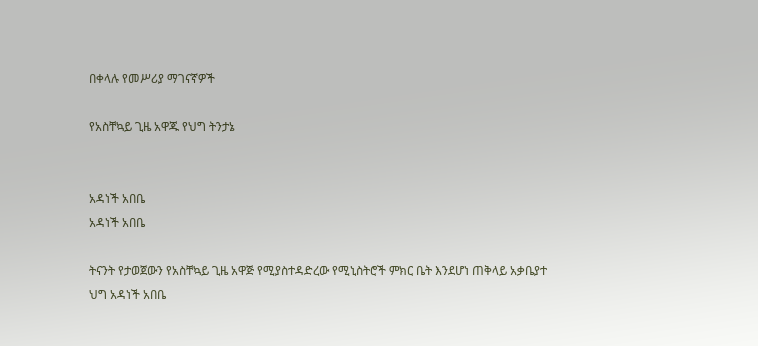በቀላሉ የመሥሪያ ማገናኛዎች

የአስቸኳይ ጊዜ አዋጁ የህግ ትንታኔ


አዳነች አበቤ
አዳነች አበቤ

ትናንት የታወጀውን የአስቸኳይ ጊዜ አዋጅ የሚያስተዳድረው የሚኒስትሮች ምክር ቤት እንደሆነ ጠቅላይ አቃቤያተ ህግ አዳነች አበቤ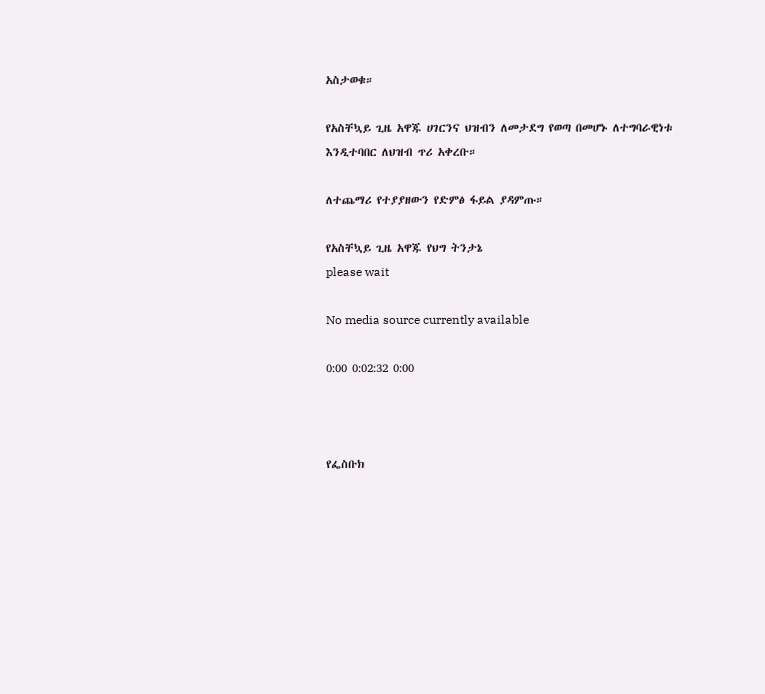አስታወቁ።

የአስቸኳይ ጊዜ አዋጁ ሀገርንና ህዝብን ለመታደግ የወጣ በመሆኑ ለተግባራዊነቱ እንዲተባበር ለህዝብ ጥሪ አቀረቡ።

ለተጨማሪ የተያያዘውን የድምፅ ፋይል ያዳምጡ።

የአስቸኳይ ጊዜ አዋጁ የህግ ትንታኔ
please wait

No media source currently available

0:00 0:02:32 0:00



የፌስቡክ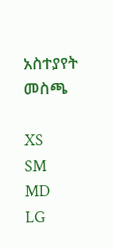አስተያየት መስጫ

XS
SM
MD
LG